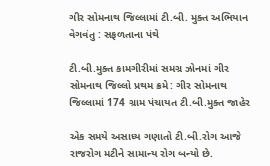ગીર સોમનાથ જિલ્લામાં ટી.બી. મુક્ત અભિયાન વેગવંતુ : સફળતાના પંથે

ટી.બી.મુક્ત કામગીરીમાં સમગ્ર ઝોનમાં ગીર સોમનાથ જિલ્લો પ્રથમ ક્રમે: ગીર સોમનાથ જિલ્લામાં 174 ગ્રામ પંચાયત ટી.બી.મુક્ત જાહેર

એક સમયે અસાધ્ય ગણાતો ટી.બી.રોગ આજે રાજરોગ મટીને સામાન્ય રોગ બન્યો છે.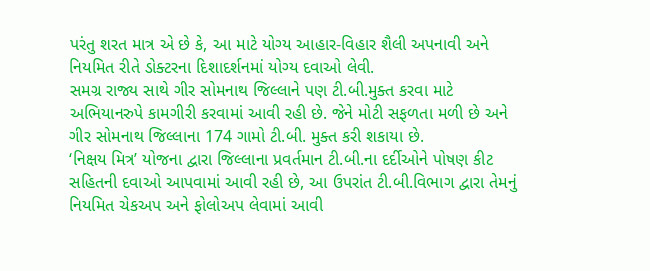પરંતુ શરત માત્ર એ છે કે, આ માટે યોગ્ય આહાર-વિહાર શૈલી અપનાવી અને નિયમિત રીતે ડોક્ટરના દિશાદર્શનમાં યોગ્ય દવાઓ લેવી.
સમગ્ર રાજ્ય સાથે ગીર સોમનાથ જિલ્લાને પણ ટી.બી.મુક્ત કરવા માટે અભિયાનરુપે કામગીરી કરવામાં આવી રહી છે. જેને મોટી સફળતા મળી છે અને ગીર સોમનાથ જિલ્લાના 174 ગામો ટી.બી. મુક્ત કરી શકાયા છે.
‘નિક્ષય મિત્ર’ યોજના દ્વારા જિલ્લાના પ્રવર્તમાન ટી.બી.ના દર્દીઓને પોષણ કીટ સહિતની દવાઓ આપવામાં આવી રહી છે, આ ઉપરાંત ટી.બી.વિભાગ દ્વારા તેમનું નિયમિત ચેકઅપ અને ફોલોઅપ લેવામાં આવી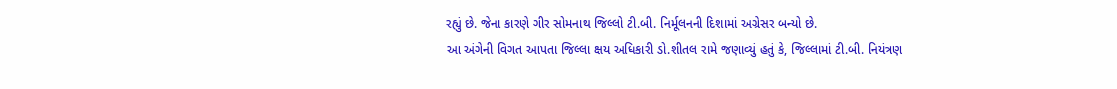રહ્યું છે. જેના કારણે ગીર સોમનાથ જિલ્લો ટી.બી. નિર્મૂલનની દિશામાં અગ્રેસર બન્યો છે.
આ અંગેની વિગત આપતા જિલ્લા ક્ષય અધિકારી ડો.શીતલ રામે જણાવ્યું હતું કે, જિલ્લામાં ટી.બી. નિયંત્રણ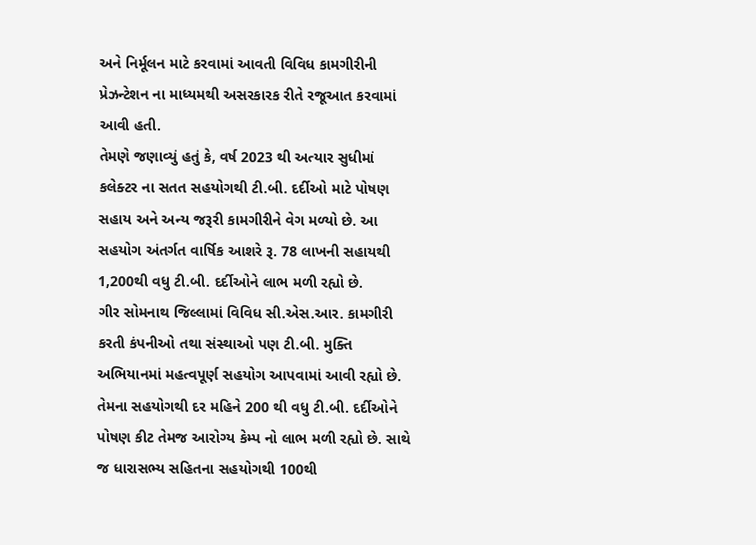અને નિર્મૂલન માટે કરવામાં આવતી વિવિધ કામગીરીની પ્રેઝન્ટેશન ના માધ્યમથી અસરકારક રીતે રજૂઆત કરવામાં આવી હતી.
તેમણે જણાવ્યું હતું કે, વર્ષ 2023 થી અત્યાર સુધીમાં કલેક્ટર ના સતત સહયોગથી ટી.બી. દર્દીઓ માટે પોષણ સહાય અને અન્ય જરૂરી કામગીરીને વેગ મળ્યો છે. આ સહયોગ અંતર્ગત વાર્ષિક આશરે રૂ. 78 લાખની સહાયથી 1,200થી વધુ ટી.બી. દર્દીઓને લાભ મળી રહ્યો છે.
ગીર સોમનાથ જિલ્લામાં વિવિધ સી.એસ.આર. કામગીરી કરતી કંપનીઓ તથા સંસ્થાઓ પણ ટી.બી. મુક્તિ અભિયાનમાં મહત્વપૂર્ણ સહયોગ આપવામાં આવી રહ્યો છે. તેમના સહયોગથી દર મહિને 200 થી વધુ ટી.બી. દર્દીઓને પોષણ કીટ તેમજ આરોગ્ય કેમ્પ નો લાભ મળી રહ્યો છે. સાથે જ ધારાસભ્ય સહિતના સહયોગથી 100થી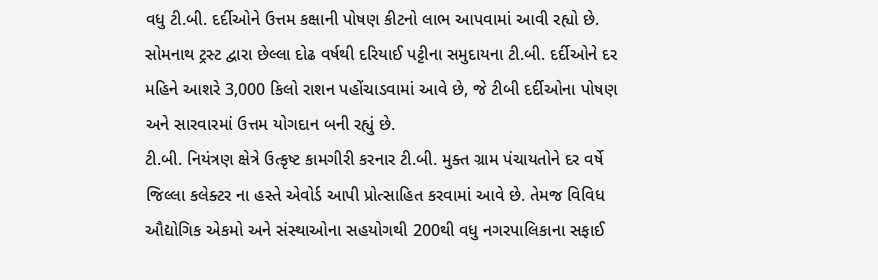વધુ ટી.બી. દર્દીઓને ઉત્તમ કક્ષાની પોષણ કીટનો લાભ આપવામાં આવી રહ્યો છે.
સોમનાથ ટ્રસ્ટ દ્વારા છેલ્લા દોઢ વર્ષથી દરિયાઈ પટ્ટીના સમુદાયના ટી.બી. દર્દીઓને દર મહિને આશરે 3,000 કિલો રાશન પહોંચાડવામાં આવે છે, જે ટીબી દર્દીઓના પોષણ અને સારવારમાં ઉત્તમ યોગદાન બની રહ્યું છે.
ટી.બી. નિયંત્રણ ક્ષેત્રે ઉત્કૃષ્ટ કામગીરી કરનાર ટી.બી. મુક્ત ગ્રામ પંચાયતોને દર વર્ષે જિલ્લા કલેક્ટર ના હસ્તે એવોર્ડ આપી પ્રોત્સાહિત કરવામાં આવે છે. તેમજ વિવિધ ઔદ્યોગિક એકમો અને સંસ્થાઓના સહયોગથી 200થી વધુ નગરપાલિકાના સફાઈ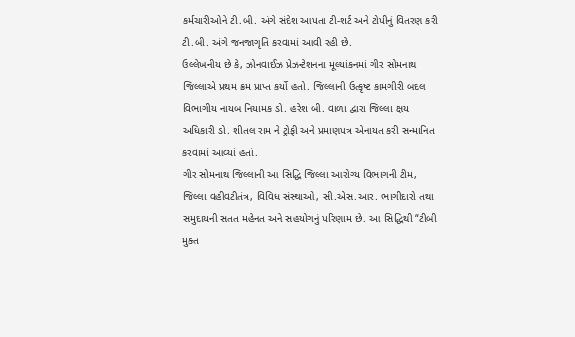કર્મચારીઓને ટી.બી. અંગે સંદેશ આપતા ટી-શર્ટ અને ટોપીનું વિતરણ કરી ટી.બી. અંગે જનજાગૃતિ કરવામાં આવી રહી છે.
ઉલ્લેખનીય છે કે, ઝોનવાઈઝ પ્રેઝન્ટેશનના મૂલ્યાંકનમાં ગીર સોમનાથ જિલ્લાએ પ્રથમ ક્રમ પ્રાપ્ત કર્યો હતો. જિલ્લાની ઉત્કૃષ્ટ કામગીરી બદલ વિભાગીય નાયબ નિયામક ડો. હરેશ બી. વાળા દ્વારા જિલ્લા ક્ષય અધિકારી ડો. શીતલ રામ ને ટ્રોફી અને પ્રમાણપત્ર એનાયત કરી સન્માનિત કરવામાં આવ્યાં હતાં.
ગીર સોમનાથ જિલ્લાની આ સિદ્ધિ જિલ્લા આરોગ્ય વિભાગની ટીમ, જિલ્લા વહીવટીતંત્ર, વિવિધ સંસ્થાઓ, સી.એસ.આર. ભાગીદારો તથા સમુદાયની સતત મહેનત અને સહયોગનું પરિણામ છે. આ સિદ્ધિથી “ટીબી મુક્ત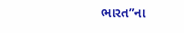ભારત”ના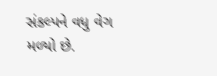સંકલ્પને વધુ વેગ મળ્યો છે.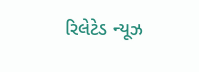રિલેટેડ ન્યૂઝ